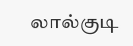லால்குடி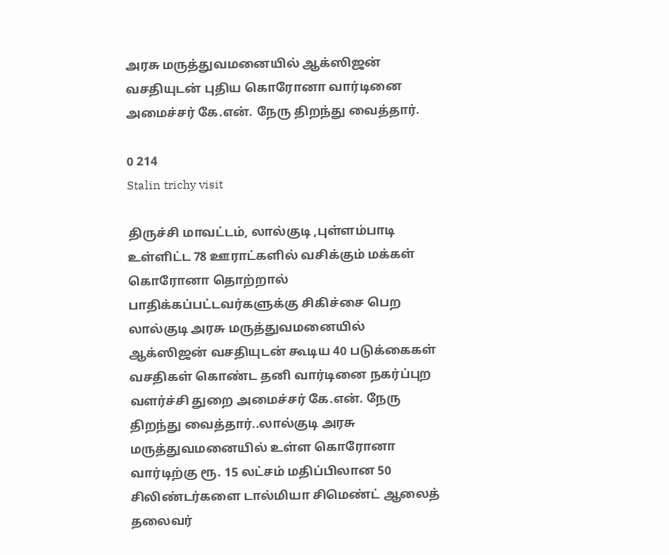அரசு மருத்துவமனையில் ஆக்ஸிஜன் வசதியுடன் புதிய கொரோனா வார்டினை அமைச்சர் கே.என். நேரு திறந்து வைத்தார்.

0 214
Stalin trichy visit

திருச்சி மாவட்டம், லால்குடி ,புள்ளம்பாடி உள்ளிட்ட 78 ஊராட்களில் வசிக்கும் மக்கள் கொரோனா தொற்றால் பாதிக்கப்பட்டவர்களுக்கு சிகிச்சை பெற லால்குடி அரசு மருத்துவமனையில் ஆக்ஸிஜன் வசதியுடன் கூடிய 40 படுக்கைகள் வசதிகள் கொண்ட தனி வார்டினை நகர்ப்புற வளர்ச்சி துறை அமைச்சர் கே.என். நேரு திறந்து வைத்தார்..லால்குடி அரசு மருத்துவமனையில் உள்ள கொரோனா வார்டிற்கு ரூ. 15 லட்சம் மதிப்பிலான 50 சிலிண்டர்களை டால்மியா சிமெண்ட் ஆலைத் தலைவர்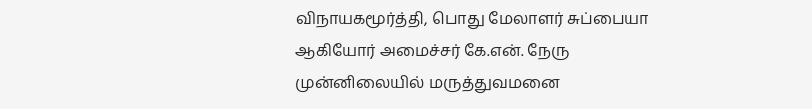விநாயகமூர்த்தி, பொது மேலாளர் சுப்பையா ஆகியோர் அமைச்சர் கே.என். நேரு முன்னிலையில் மருத்துவமனை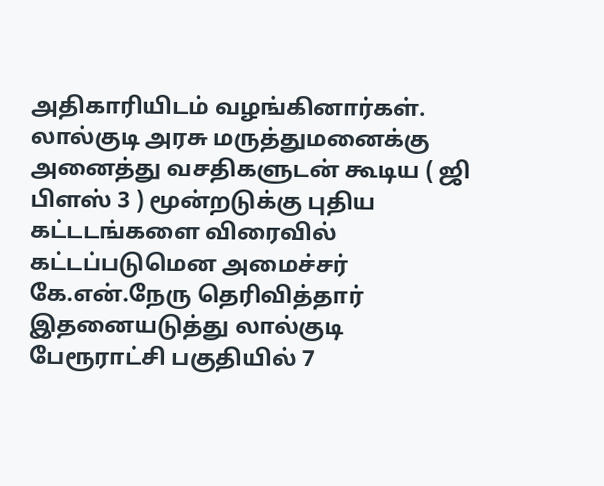அதிகாரியிடம் வழங்கினார்கள். லால்குடி அரசு மருத்துமனைக்கு அனைத்து வசதிகளுடன் கூடிய ( ஜி பிளஸ் 3 ) மூன்றடுக்கு புதிய கட்டடங்களை விரைவில் கட்டப்படுமென அமைச்சர் கே.என்.நேரு தெரிவித்தார் இதனையடுத்து லால்குடி பேரூராட்சி பகுதியில் 7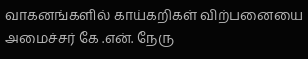வாகனங்களில் காய்கறிகள் விற்பனையை அமைச்சர் கே .என். நேரு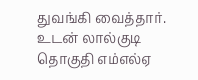துவங்கி வைத்தார். உடன் லால்குடி தொகுதி எம்எல்ஏ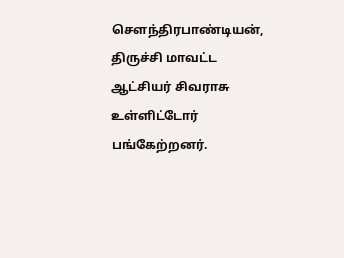செளந்திரபாண்டியன், திருச்சி மாவட்ட ஆட்சியர் சிவராசு உள்ளிட்டோர் பங்கேற்றனர்.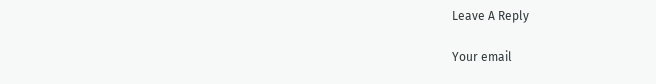Leave A Reply

Your email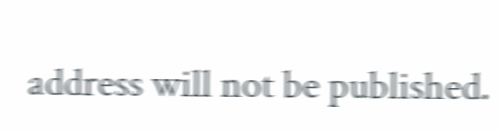address will not be published.